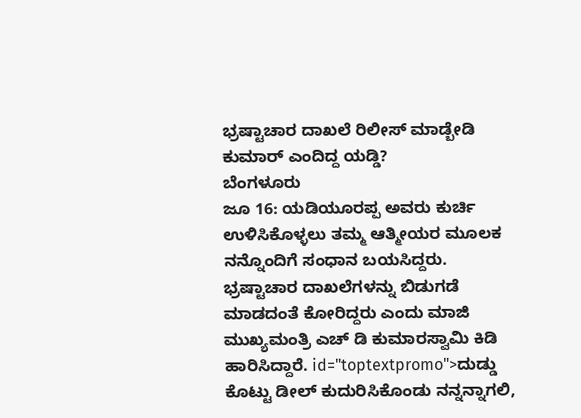ಭ್ರಷ್ಟಾಚಾರ ದಾಖಲೆ ರಿಲೀಸ್ ಮಾಡ್ಬೇಡಿ ಕುಮಾರ್ ಎಂದಿದ್ದ ಯಡ್ಡಿ?
ಬೆಂಗಳೂರು
ಜೂ 16: ಯಡಿಯೂರಪ್ಪ ಅವರು ಕುರ್ಚಿ ಉಳಿಸಿಕೊಳ್ಳಲು ತಮ್ಮ ಆತ್ಮೀಯರ ಮೂಲಕ ನನ್ನೊಂದಿಗೆ ಸಂಧಾನ ಬಯಸಿದ್ದರು. ಭ್ರಷ್ಟಾಚಾರ ದಾಖಲೆಗಳನ್ನು ಬಿಡುಗಡೆ ಮಾಡದಂತೆ ಕೋರಿದ್ದರು ಎಂದು ಮಾಜಿ ಮುಖ್ಯಮಂತ್ರಿ ಎಚ್ ಡಿ ಕುಮಾರಸ್ವಾಮಿ ಕಿಡಿ ಹಾರಿಸಿದ್ದಾರೆ. id="toptextpromo">ದುಡ್ಡು
ಕೊಟ್ಟು ಡೀಲ್ ಕುದುರಿಸಿಕೊಂಡು ನನ್ನನ್ನಾಗಲಿ,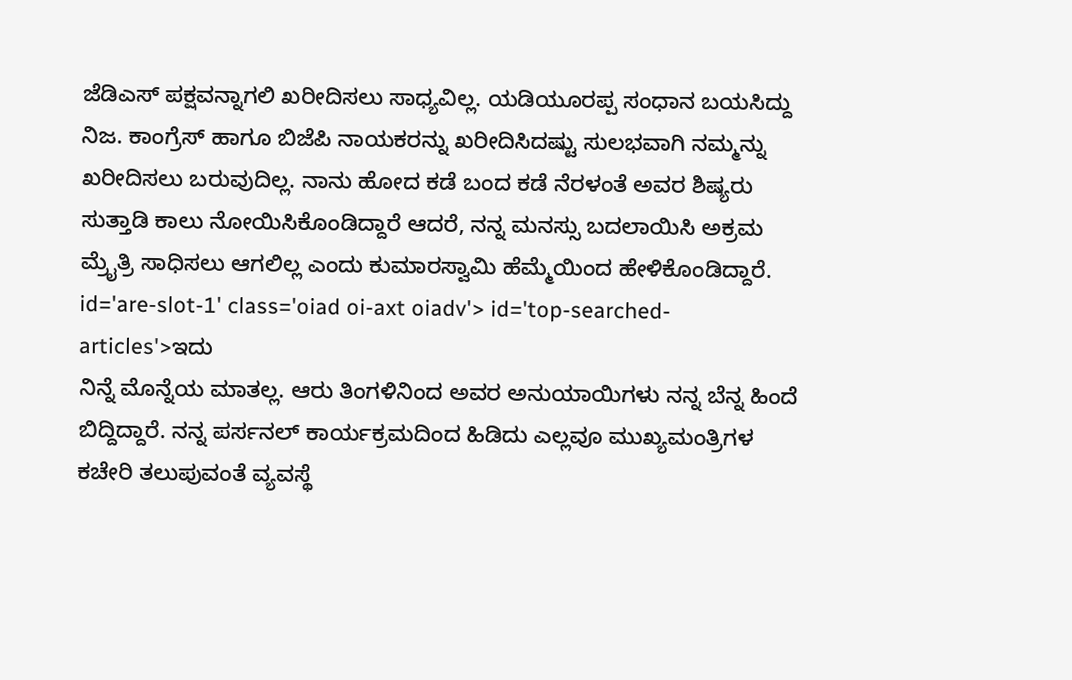ಜೆಡಿಎಸ್ ಪಕ್ಷವನ್ನಾಗಲಿ ಖರೀದಿಸಲು ಸಾಧ್ಯವಿಲ್ಲ. ಯಡಿಯೂರಪ್ಪ ಸಂಧಾನ ಬಯಸಿದ್ದು ನಿಜ. ಕಾಂಗ್ರೆಸ್ ಹಾಗೂ ಬಿಜೆಪಿ ನಾಯಕರನ್ನು ಖರೀದಿಸಿದಷ್ಟು ಸುಲಭವಾಗಿ ನಮ್ಮನ್ನು ಖರೀದಿಸಲು ಬರುವುದಿಲ್ಲ. ನಾನು ಹೋದ ಕಡೆ ಬಂದ ಕಡೆ ನೆರಳಂತೆ ಅವರ ಶಿಷ್ಯರು ಸುತ್ತಾಡಿ ಕಾಲು ನೋಯಿಸಿಕೊಂಡಿದ್ದಾರೆ ಆದರೆ, ನನ್ನ ಮನಸ್ಸು ಬದಲಾಯಿಸಿ ಅಕ್ರಮ ಮ್ರೈತ್ರಿ ಸಾಧಿಸಲು ಆಗಲಿಲ್ಲ ಎಂದು ಕುಮಾರಸ್ವಾಮಿ ಹೆಮ್ಮೆಯಿಂದ ಹೇಳಿಕೊಂಡಿದ್ದಾರೆ. id='are-slot-1' class='oiad oi-axt oiadv'> id='top-searched-articles'>ಇದು
ನಿನ್ನೆ ಮೊನ್ನೆಯ ಮಾತಲ್ಲ. ಆರು ತಿಂಗಳಿನಿಂದ ಅವರ ಅನುಯಾಯಿಗಳು ನನ್ನ ಬೆನ್ನ ಹಿಂದೆ ಬಿದ್ದಿದ್ದಾರೆ. ನನ್ನ ಪರ್ಸನಲ್ ಕಾರ್ಯಕ್ರಮದಿಂದ ಹಿಡಿದು ಎಲ್ಲವೂ ಮುಖ್ಯಮಂತ್ರಿಗಳ ಕಚೇರಿ ತಲುಪುವಂತೆ ವ್ಯವಸ್ಥೆ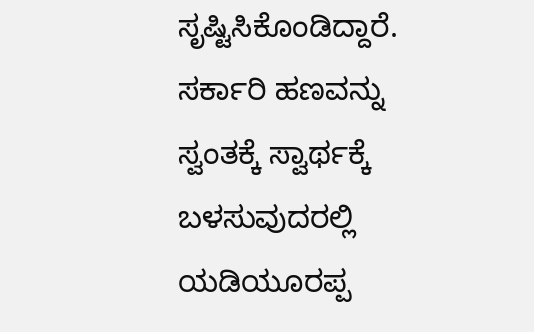ಸೃಷ್ಟಿಸಿಕೊಂಡಿದ್ದಾರೆ. ಸರ್ಕಾರಿ ಹಣವನ್ನು ಸ್ವಂತಕ್ಕೆ ಸ್ವಾರ್ಥಕ್ಕೆ ಬಳಸುವುದರಲ್ಲಿ ಯಡಿಯೂರಪ್ಪ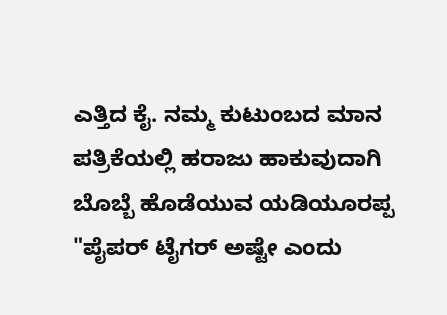ಎತ್ತಿದ ಕೈ. ನಮ್ಮ ಕುಟುಂಬದ ಮಾನ ಪತ್ರಿಕೆಯಲ್ಲಿ ಹರಾಜು ಹಾಕುವುದಾಗಿ ಬೊಬ್ಬೆ ಹೊಡೆಯುವ ಯಡಿಯೂರಪ್ಪ "ಪೈಪರ್ ಟೈಗರ್ ಅಷ್ಟೇ ಎಂದು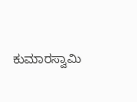ಕುಮಾರಸ್ವಾಮಿ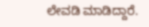ಲೇವಡಿ ಮಾಡಿದ್ದಾರೆ.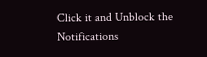Click it and Unblock the Notifications